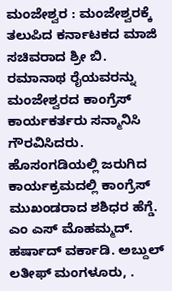ಮಂಜೇಶ್ವರ : ಮಂಜೇಶ್ವರಕ್ಕೆ ತಲುಪಿದ ಕರ್ನಾಟಕದ ಮಾಜಿ ಸಚಿವರಾದ ಶ್ರೀ ಬಿ. ರಮಾನಾಥ ರೈಯವರನ್ನು ಮಂಜೇಶ್ವರದ ಕಾಂಗ್ರೆಸ್ ಕಾರ್ಯಕರ್ತರು ಸನ್ಮಾನಿಸಿ ಗೌರವಿಸಿದರು. ಹೊಸಂಗಡಿಯಲ್ಲಿ ಜರುಗಿದ ಕಾರ್ಯಕ್ರಮದಲ್ಲಿ ಕಾಂಗ್ರೆಸ್ ಮುಖಂಡರಾದ ಶಶಿಧರ ಹೆಗ್ಡೆ. ಎಂ ಎಸ್ ಮೊಹಮ್ಮದ್. ಹರ್ಷಾದ್ ವರ್ಕಾಡಿ. ಅಬ್ದುಲ್ ಲತೀಫ್ ಮಂಗಳೂರು, .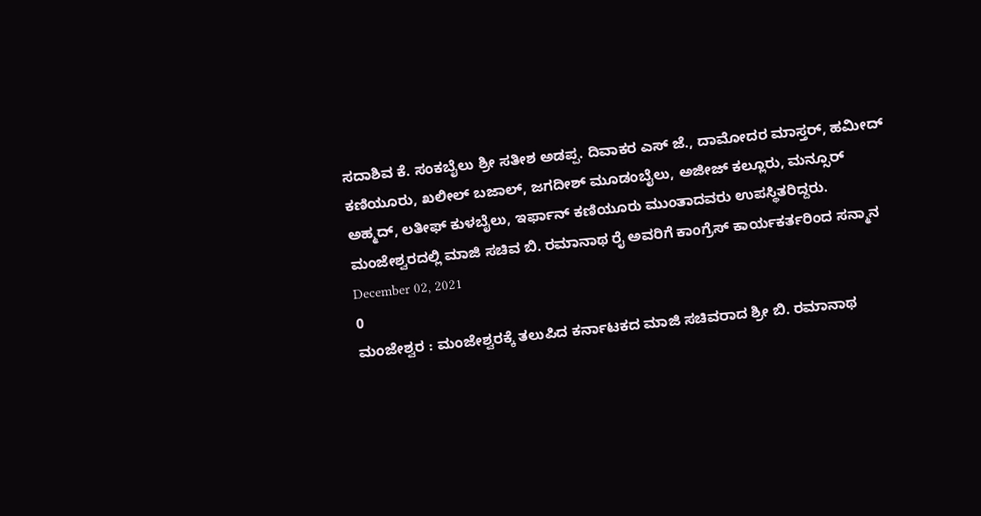ಸದಾಶಿವ ಕೆ. ಸಂಕಬೈಲು ಶ್ರೀ ಸತೀಶ ಅಡಪ್ಪ. ದಿವಾಕರ ಎಸ್ ಜೆ., ದಾಮೋದರ ಮಾಸ್ತರ್, ಹಮೀದ್ ಕಣಿಯೂರು, ಖಲೀಲ್ ಬಜಾಲ್, ಜಗದೀಶ್ ಮೂಡಂಬೈಲು, ಅಜೀಜ್ ಕಲ್ಲೂರು, ಮನ್ಸೂರ್ ಅಹ್ಮದ್, ಲತೀಫ್ ಕುಳಬೈಲು, ಇರ್ಫಾನ್ ಕಣಿಯೂರು ಮುಂತಾದವರು ಉಪಸ್ಥಿತರಿದ್ದರು.
ಮಂಜೇಶ್ವರದಲ್ಲಿ ಮಾಜಿ ಸಚಿವ ಬಿ. ರಮಾನಾಥ ರೈ ಅವರಿಗೆ ಕಾಂಗ್ರೆಸ್ ಕಾರ್ಯಕರ್ತರಿಂದ ಸನ್ಮಾನ
December 02, 2021
0
ಮಂಜೇಶ್ವರ : ಮಂಜೇಶ್ವರಕ್ಕೆ ತಲುಪಿದ ಕರ್ನಾಟಕದ ಮಾಜಿ ಸಚಿವರಾದ ಶ್ರೀ ಬಿ. ರಮಾನಾಥ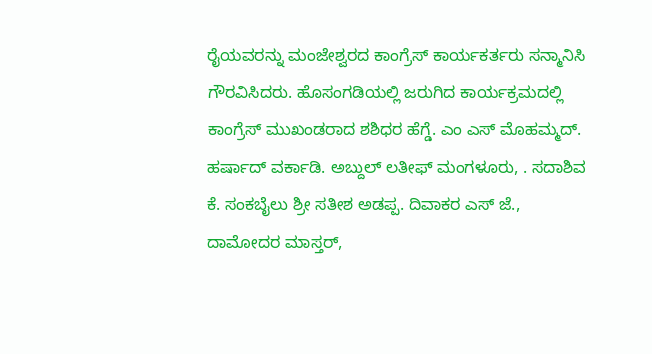ರೈಯವರನ್ನು ಮಂಜೇಶ್ವರದ ಕಾಂಗ್ರೆಸ್ ಕಾರ್ಯಕರ್ತರು ಸನ್ಮಾನಿಸಿ ಗೌರವಿಸಿದರು. ಹೊಸಂಗಡಿಯಲ್ಲಿ ಜರುಗಿದ ಕಾರ್ಯಕ್ರಮದಲ್ಲಿ ಕಾಂಗ್ರೆಸ್ ಮುಖಂಡರಾದ ಶಶಿಧರ ಹೆಗ್ಡೆ. ಎಂ ಎಸ್ ಮೊಹಮ್ಮದ್. ಹರ್ಷಾದ್ ವರ್ಕಾಡಿ. ಅಬ್ದುಲ್ ಲತೀಫ್ ಮಂಗಳೂರು, . ಸದಾಶಿವ ಕೆ. ಸಂಕಬೈಲು ಶ್ರೀ ಸತೀಶ ಅಡಪ್ಪ. ದಿವಾಕರ ಎಸ್ ಜೆ., ದಾಮೋದರ ಮಾಸ್ತರ್,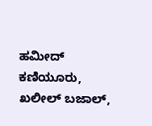ಹಮೀದ್ ಕಣಿಯೂರು, ಖಲೀಲ್ ಬಜಾಲ್,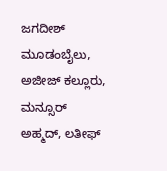ಜಗದೀಶ್ ಮೂಡಂಬೈಲು, ಅಜೀಜ್ ಕಲ್ಲೂರು, ಮನ್ಸೂರ್ ಅಹ್ಮದ್, ಲತೀಫ್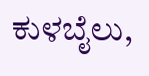ಕುಳಬೈಲು,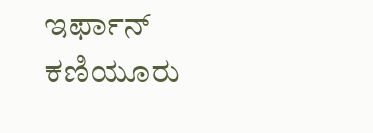ಇರ್ಫಾನ್ ಕಣಿಯೂರು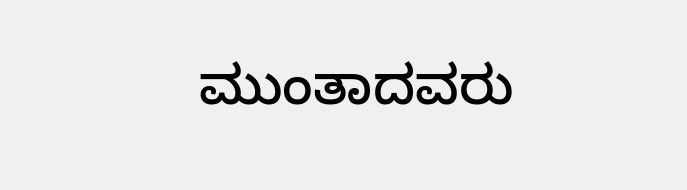ಮುಂತಾದವರು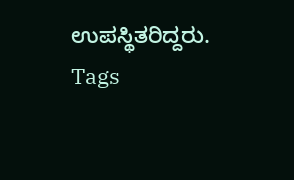ಉಪಸ್ಥಿತರಿದ್ದರು.
Tags